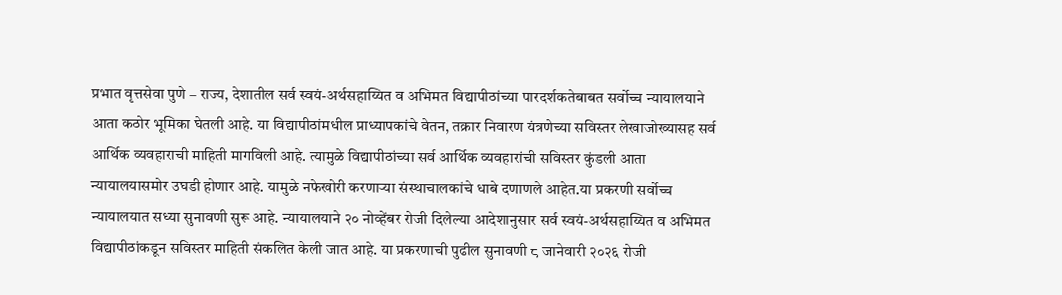प्रभात वृत्तसेवा पुणे – राज्य, देशातील सर्व स्वयं-अर्थसहाय्यित व अभिमत विद्यापीठांच्या पारदर्शकतेबाबत सर्वोच्च न्यायालयाने आता कठोर भूमिका घेतली आहे. या विद्यापीठांमधील प्राध्यापकांचे वेतन, तक्रार निवारण यंत्रणेच्या सविस्तर लेखाजोख्यासह सर्व आर्थिक व्यवहाराची माहिती मागविली आहे. त्यामुळे विद्यापीठांच्या सर्व आर्थिक व्यवहारांची सविस्तर कुंडली आता न्यायालयासमोर उघडी होणार आहे. यामुळे नफेखोरी करणाऱ्या संस्थाचालकांचे धाबे दणाणले आहेत.या प्रकरणी सर्वोच्च न्यायालयात सध्या सुनावणी सुरू आहे. न्यायालयाने २० नोव्हेंबर रोजी दिलेल्या आदेशानुसार सर्व स्वयं-अर्थसहाय्यित व अभिमत विद्यापीठांकडून सविस्तर माहिती संकलित केली जात आहे. या प्रकरणाची पुढील सुनावणी ८ जानेवारी २०२६ रोजी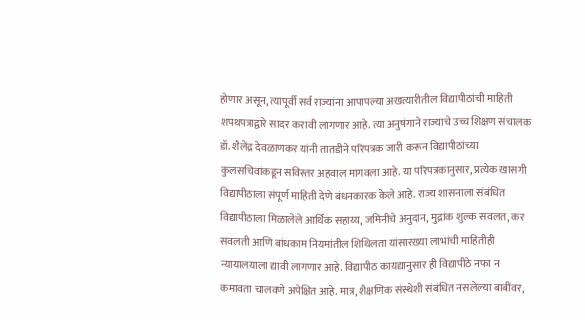होणार असून, त्यापूर्वी सर्व राज्यांना आपापल्या अखत्यारीतील विद्यापीठांची माहिती शपथपत्राद्वारे सादर करावी लागणार आहे. त्या अनुषंगाने राज्याचे उच्च शिक्षण संचालक डॉ. शैलेंद्र देवळाणकर यांनी तातडीने परिपत्रक जारी करून विद्यापीठांच्या कुलसचिवांकडून सविस्तर अहवाल मागवला आहे. या परिपत्रकानुसार, प्रत्येक खासगी विद्यापीठाला संपूर्ण माहिती देणे बंधनकारक केले आहे. राज्य शासनाला संबंधित विद्यापीठाला मिळालेले आर्थिक सहाय्य, जमिनीचे अनुदान, मुद्रांक शुल्क सवलत, कर सवलती आणि बांधकाम नियमांतील शिथिलता यांसारख्या लाभांची माहितीही न्यायालयाला द्यावी लागणार आहे. विद्यापीठ कायद्यानुसार ही विद्यापीठे नफा न कमावता चालवणे अपेक्षित आहे. मात्र, शैक्षणिक संस्थेशी संबंधित नसलेल्या बाबींवर,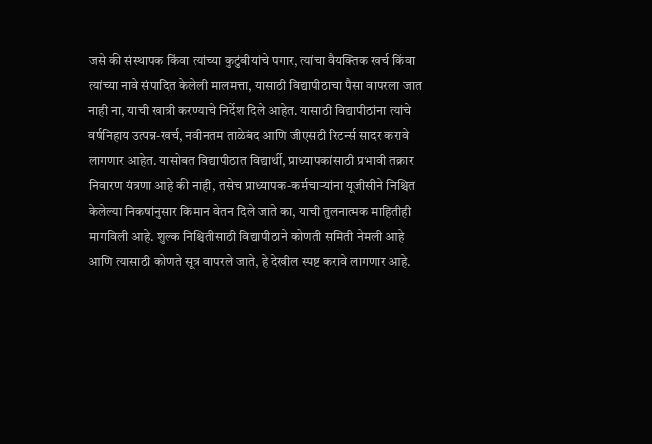जसे की संस्थापक किंवा त्यांच्या कुटुंबीयांचे पगार, त्यांचा वैयक्तिक खर्च किंवा त्यांच्या नावे संपादित केलेली मालमत्ता, यासाठी विद्यापीठाचा पैसा वापरला जात नाही ना, याची खात्री करण्याचे निर्देश दिले आहेत. यासाठी विद्यापीठांना त्यांचे वर्षनिहाय उत्पन्न-खर्च, नवीनतम ताळेबंद आणि जीएसटी रिटर्न्स सादर करावे लागणार आहेत. यासोबत विद्यापीठात विद्यार्थी, प्राध्यापकांसाठी प्रभावी तक्रार निवारण यंत्रणा आहे की नाही, तसेच प्राध्यापक-कर्मचाऱ्यांना यूजीसीने निश्चित केलेल्या निकषांनुसार किमान वेतन दिले जाते का, याची तुलनात्मक माहितीही मागविली आहे. शुल्क निश्चितीसाठी विद्यापीठाने कोणती समिती नेमली आहे आणि त्यासाठी कोणते सूत्र वापरले जाते, हे देखील स्पष्ट करावे लागणार आहे.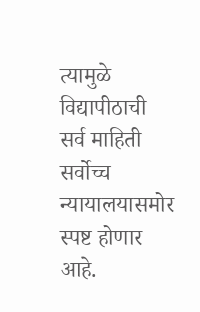त्यामुळे विद्यापीठाची सर्व माहिती सर्वोच्च न्यायालयासमोर स्पष्ट होणार आहे.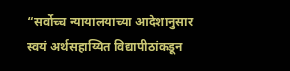“सर्वोच्च न्यायालयाच्या आदेशानुसार स्वयं अर्थसहाय्यित विद्यापीठांकडून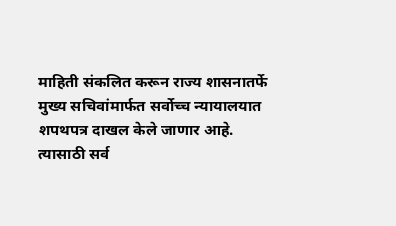माहिती संकलित करून राज्य शासनातर्फे मुख्य सचिवांमार्फत सर्वोच्च न्यायालयात शपथपत्र दाखल केले जाणार आहे. त्यासाठी सर्व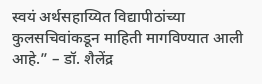स्वयं अर्थसहाय्यित विद्यापीठांच्या कुलसचिवांकडून माहिती मागविण्यात आली आहे.” – डॉ. शैलेंद्र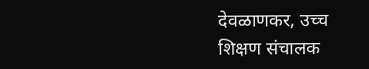देवळाणकर, उच्च शिक्षण संचालक